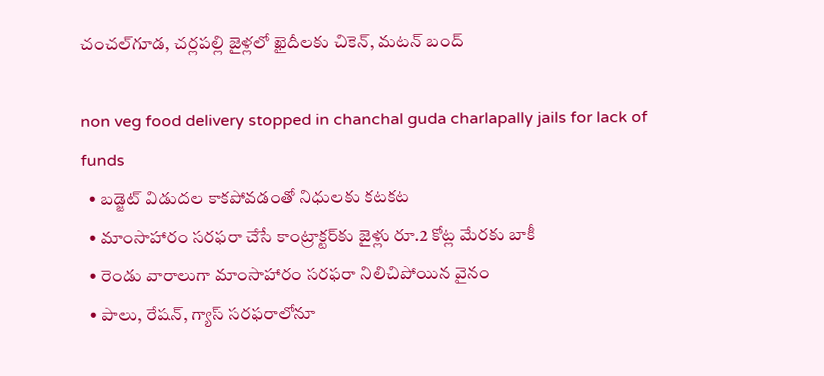చంచల్‌గూడ, చర్లపల్లి జైళ్లలో ఖైదీలకు చికెన్, మటన్ బంద్

non veg food delivery stopped in chanchal guda charlapally jails for lack of funds
  • బడ్జెట్ విడుదల కాకపోవడంతో నిధులకు కటకట
  • మాంసాహారం సరఫరా చేసే కాంట్రాక్టర్‌కు జైళ్లు రూ.2 కోట్ల మేరకు బాకీ
  • రెండు వారాలుగా మాంసాహారం సరఫరా నిలిచిపోయిన వైనం
  • పాలు, రేషన్, గ్యాస్ సరఫరాలోనూ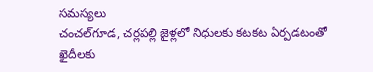సమస్యలు
చంచల్‌గూడ, చర్లపల్లి జైళ్లలో నిధులకు కటకట ఏర్పడటంతో ఖైదీలకు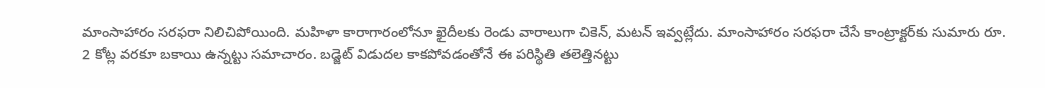మాంసాహారం సరఫరా నిలిచిపోయింది. మహిళా కారాగారంలోనూ ఖైదీలకు రెండు వారాలుగా చికెన్, మటన్ ఇవ్వట్లేదు. మాంసాహారం సరఫరా చేసే కాంట్రాక్టర్‌కు సుమారు రూ. 2 కోట్ల వరకూ బకాయి ఉన్నట్టు సమాచారం. బడ్జెట్ విడుదల కాకపోవడంతోనే ఈ పరిస్థితి తలెత్తినట్టు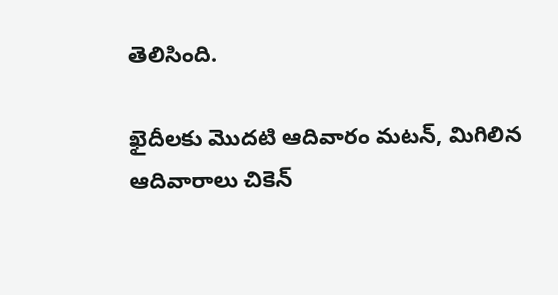తెలిసింది.

ఖైదీలకు మొదటి ఆదివారం మటన్, మిగిలిన ఆదివారాలు చికెన్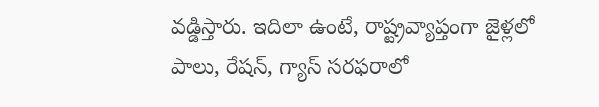వడ్డిస్తారు. ఇదిలా ఉంటే, రాష్ట్రవ్యాప్తంగా జైళ్లలో పాలు, రేషన్, గ్యాస్ సరఫరాలో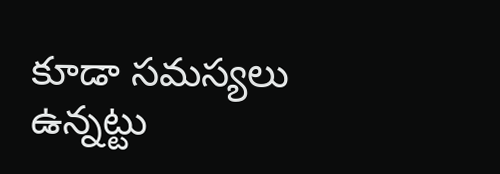కూడా సమస్యలు ఉన్నట్టు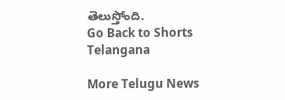తెలుస్తోంది.
Go Back to Shorts
Telangana

More Telugu News